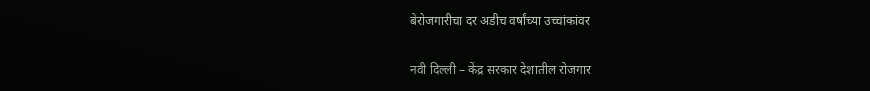बेरोजगारीचा दर अडीच वर्षांच्या उच्चांकांवर

नवी दिल्ली – केंद्र सरकार देशातील रोजगार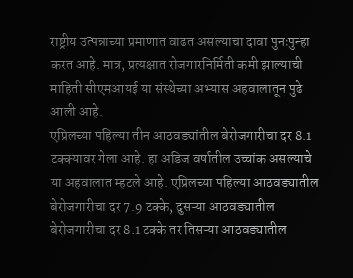राष्ट्रीय उत्पन्नाच्या प्रमाणात वाढत असल्याचा दावा पुनःपुन्हा करत आहे. मात्र, प्रत्यक्षात रोजगारनिर्मिती कमी झाल्याची माहिती सीएमआयई या संस्थेच्या अभ्यास अहवालातून पुढे आली आहे.
एप्रिलच्या पहिल्या तीन आठवड्यांतील बेरोजगारीचा दर 8.1 टक्क्यावर गेला आहे. हा अडिज वर्षातील उच्चांक असल्याचे या अहवालात म्हटले आहे. एप्रिलच्या पहिल्या आठवड्यातील बेरोजगारीचा दर 7.9 टक्के, दुसऱ्या आठवड्यातील बेरोजगारीचा दर 8.1 टक्के तर तिसऱ्या आठवड्यातील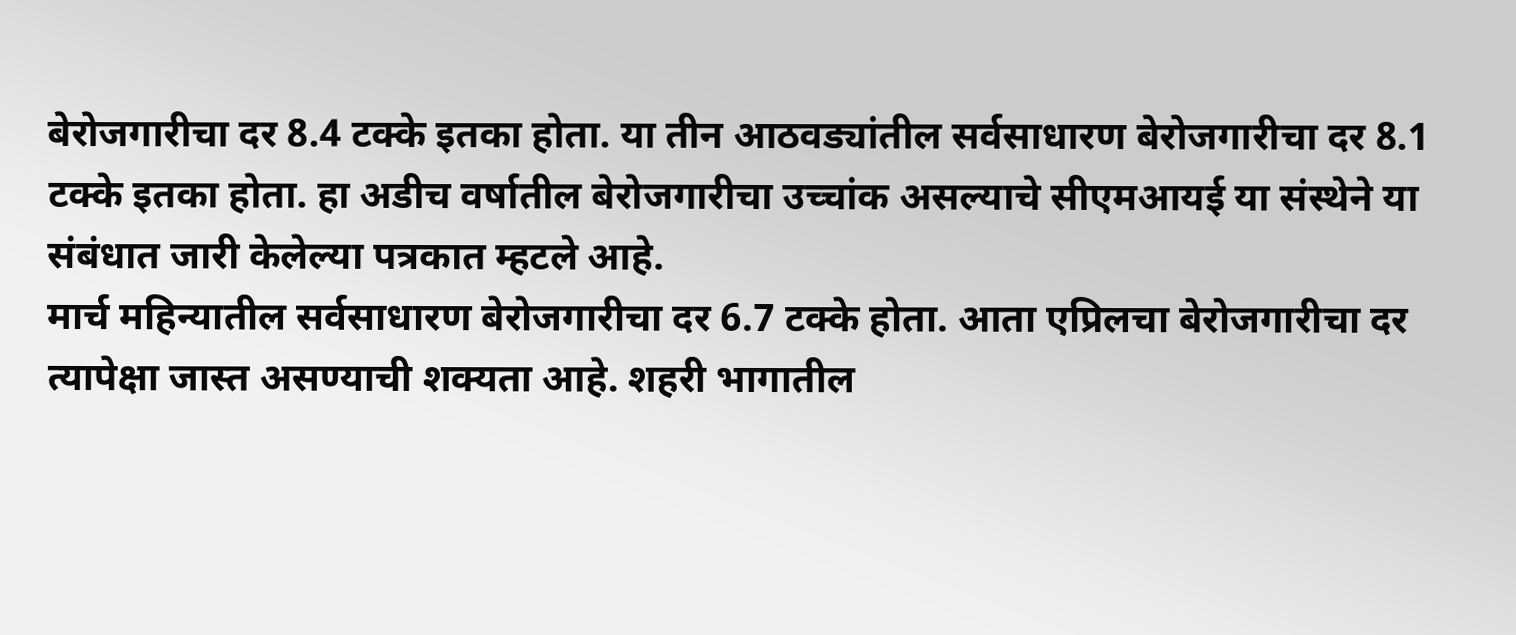बेरोजगारीचा दर 8.4 टक्के इतका होता. या तीन आठवड्यांतील सर्वसाधारण बेरोजगारीचा दर 8.1 टक्के इतका होता. हा अडीच वर्षातील बेरोजगारीचा उच्चांक असल्याचे सीएमआयई या संस्थेने या संबंधात जारी केलेल्या पत्रकात म्हटले आहे.
मार्च महिन्यातील सर्वसाधारण बेरोजगारीचा दर 6.7 टक्के होता. आता एप्रिलचा बेरोजगारीचा दर त्यापेक्षा जास्त असण्याची शक्यता आहे. शहरी भागातील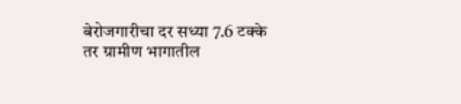बेरोजगारीचा दर सध्या 7.6 टक्के तर ग्रामीण भागातील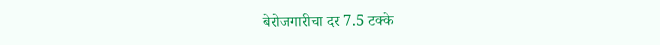बेरोजगारीचा दर 7.5 टक्के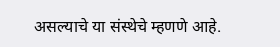असल्याचे या संस्थेचे म्हणणे आहे.